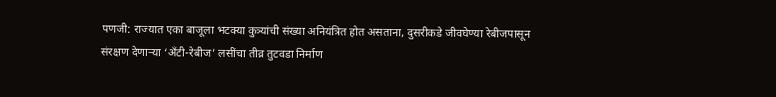पणजी: राज्यात एका बाजूला भटक्या कुत्र्यांची संख्या अनियंत्रित होत असताना, दुसरीकडे जीवघेण्या रेबीजपासून संरक्षण देणाऱ्या ‘अँटी-रेबीज’ लसींचा तीव्र तुटवडा निर्माण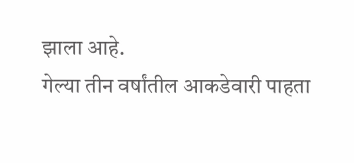झाला आहे.
गेल्या तीन वर्षांतील आकडेवारी पाहता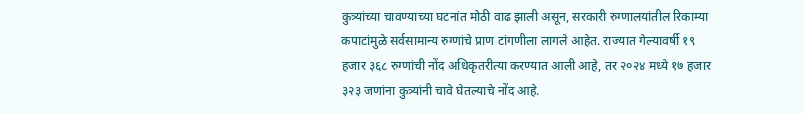कुत्र्यांच्या चावण्याच्या घटनांत मोठी वाढ झाली असून, सरकारी रुग्णालयांतील रिकाम्या कपाटांमुळे सर्वसामान्य रुग्णांचे प्राण टांगणीला लागले आहेत. राज्यात गेल्यावर्षी १९ हजार ३६८ रुग्णांची नोंद अधिकृतरीत्या करण्यात आली आहे, तर २०२४ मध्ये १७ हजार ३२३ जणांना कुत्र्यांनी चावे घेतल्याचे नोंद आहे.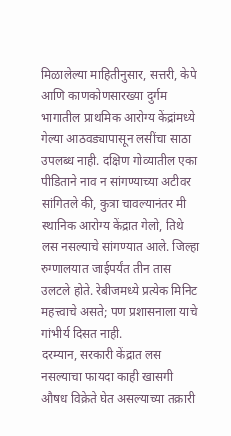मिळालेल्या माहितीनुसार, सत्तरी, केपे आणि काणकोणसारख्या दुर्गम भागातील प्राथमिक आरोग्य केंद्रांमध्ये गेल्या आठवड्यापासून लसींचा साठा उपलब्ध नाही. दक्षिण गोव्यातील एका पीडिताने नाव न सांगण्याच्या अटीवर सांगितले की, कुत्रा चावल्यानंतर मी स्थानिक आरोग्य केंद्रात गेलो, तिथे लस नसल्याचे सांगण्यात आले. जिल्हा रुग्णालयात जाईपर्यंत तीन तास उलटले होते. रेबीजमध्ये प्रत्येक मिनिट महत्त्वाचे असते; पण प्रशासनाला याचे गांभीर्य दिसत नाही.
दरम्यान, सरकारी केंद्रात लस नसल्याचा फायदा काही खासगी औषध विक्रेते घेत असल्याच्या तक्रारी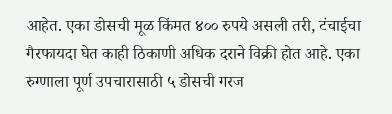आहेत. एका डोसची मूळ किंमत ४०० रुपये असली तरी, टंचाईचा गैरफायदा घेत काही ठिकाणी अधिक दराने विक्री होत आहे. एका रुग्णाला पूर्ण उपचारासाठी ५ डोसची गरज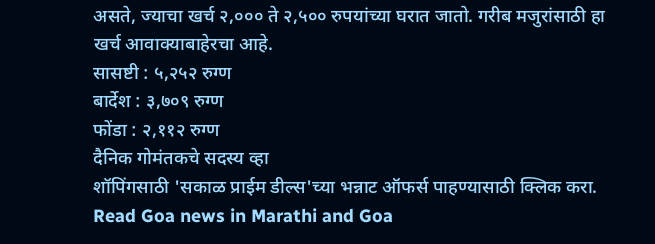असते, ज्याचा खर्च २,००० ते २,५०० रुपयांच्या घरात जातो. गरीब मजुरांसाठी हा खर्च आवाक्याबाहेरचा आहे.
सासष्टी : ५,२५२ रुग्ण
बार्देश : ३,७०९ रुग्ण
फोंडा : २,११२ रुग्ण
दैनिक गोमंतकचे सदस्य व्हा
शॉपिंगसाठी 'सकाळ प्राईम डील्स'च्या भन्नाट ऑफर्स पाहण्यासाठी क्लिक करा.
Read Goa news in Marathi and Goa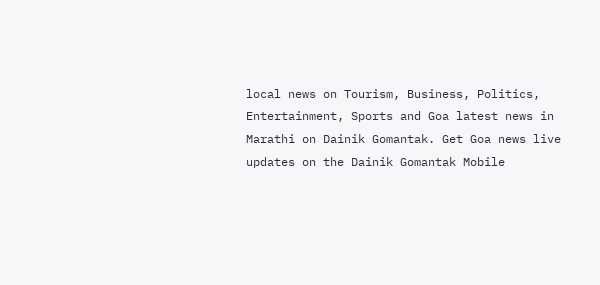local news on Tourism, Business, Politics, Entertainment, Sports and Goa latest news in Marathi on Dainik Gomantak. Get Goa news live updates on the Dainik Gomantak Mobile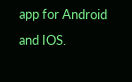app for Android and IOS.